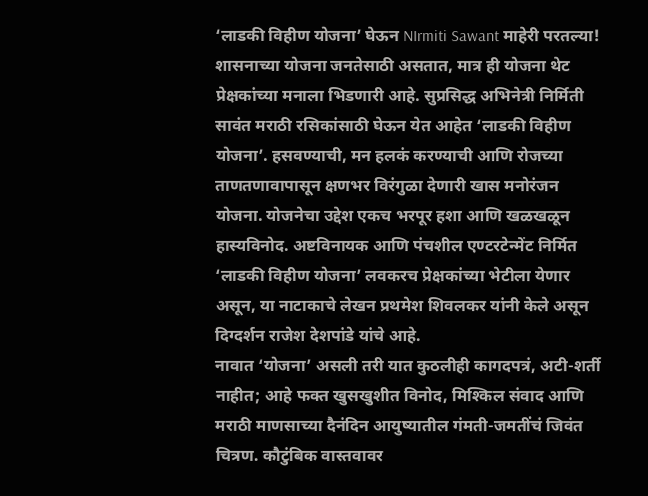‘लाडकी विहीण योजना’ घेऊन NIrmiti Sawant माहेरी परतल्या!
शासनाच्या योजना जनतेसाठी असतात, मात्र ही योजना थेट प्रेक्षकांच्या मनाला भिडणारी आहे. सुप्रसिद्ध अभिनेत्री निर्मिती सावंत मराठी रसिकांसाठी घेऊन येत आहेत ‘लाडकी विहीण योजना’. हसवण्याची, मन हलकं करण्याची आणि रोजच्या ताणतणावापासून क्षणभर विरंगुळा देणारी खास मनोरंजन योजना. योजनेचा उद्देश एकच भरपूर हशा आणि खळखळून हास्यविनोद. अष्टविनायक आणि पंचशील एण्टरटेन्मेंट निर्मित ‘लाडकी विहीण योजना’ लवकरच प्रेक्षकांच्या भेटीला येणार असून, या नाटाकाचे लेखन प्रथमेश शिवलकर यांनी केले असून दिग्दर्शन राजेश देशपांडे यांचे आहे.
नावात ‘योजना’ असली तरी यात कुठलीही कागदपत्रं, अटी-शर्ती नाहीत; आहे फक्त खुसखुशीत विनोद, मिश्किल संवाद आणि मराठी माणसाच्या दैनंदिन आयुष्यातील गंमती-जमतींचं जिवंत चित्रण. कौटुंबिक वास्तवावर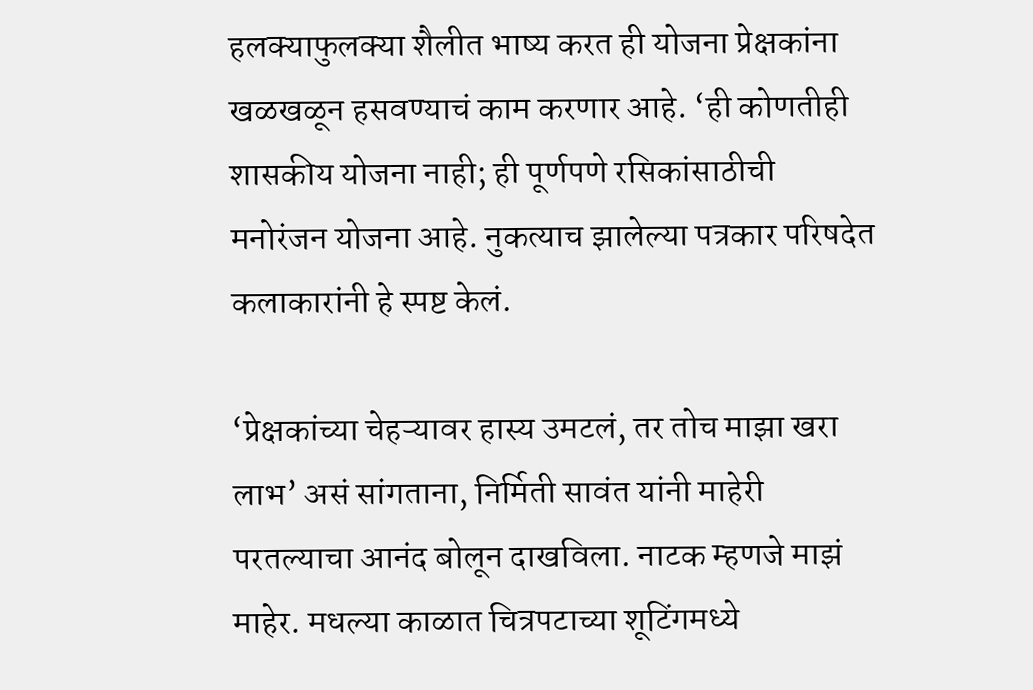हलक्याफुलक्या शैलीत भाष्य करत ही योजना प्रेक्षकांना खळखळून हसवण्याचं काम करणार आहे. ‘ही कोणतीही शासकीय योजना नाही; ही पूर्णपणे रसिकांसाठीची मनोरंजन योजना आहे. नुकत्याच झालेल्या पत्रकार परिषदेत कलाकारांनी हे स्पष्ट केलं.

‘प्रेक्षकांच्या चेहऱ्यावर हास्य उमटलं, तर तोच माझा खरा लाभ’ असं सांगताना, निर्मिती सावंत यांनी माहेरी परतल्याचा आनंद बोलून दाखविला. नाटक म्हणजे माझं माहेर. मधल्या काळात चित्रपटाच्या शूटिंगमध्ये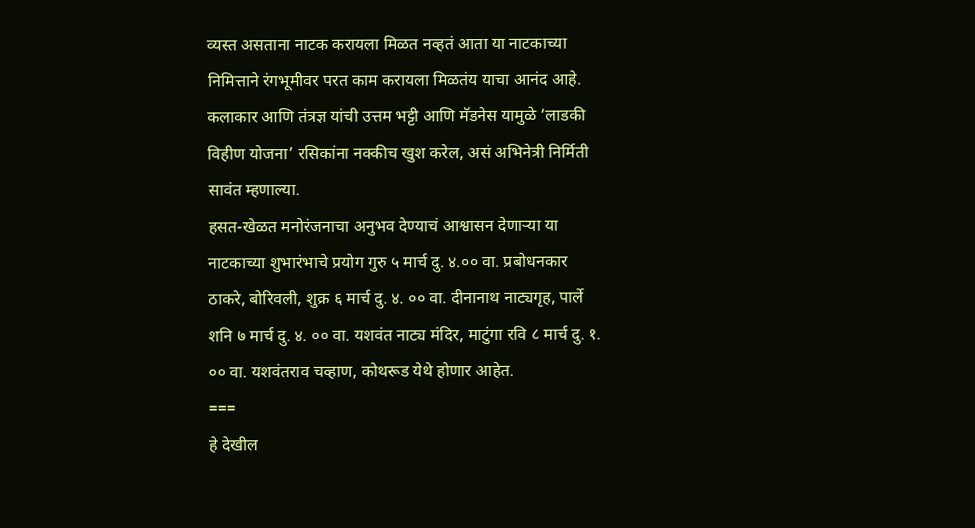व्यस्त असताना नाटक करायला मिळत नव्हतं आता या नाटकाच्या निमित्ताने रंगभूमीवर परत काम करायला मिळतंय याचा आनंद आहे. कलाकार आणि तंत्रज्ञ यांची उत्तम भट्टी आणि मॅडनेस यामुळे ‘लाडकी विहीण योजना’ रसिकांना नक्कीच खुश करेल, असं अभिनेत्री निर्मिती सावंत म्हणाल्या.
हसत-खेळत मनोरंजनाचा अनुभव देण्याचं आश्वासन देणाऱ्या या नाटकाच्या शुभारंभाचे प्रयोग गुरु ५ मार्च दु. ४.०० वा. प्रबोधनकार ठाकरे, बोरिवली, शुक्र ६ मार्च दु. ४. ०० वा. दीनानाथ नाट्यगृह, पार्ले शनि ७ मार्च दु. ४. ०० वा. यशवंत नाट्य मंदिर, माटुंगा रवि ८ मार्च दु. १. ०० वा. यशवंतराव चव्हाण, कोथरूड येथे होणार आहेत.
===
हे देखील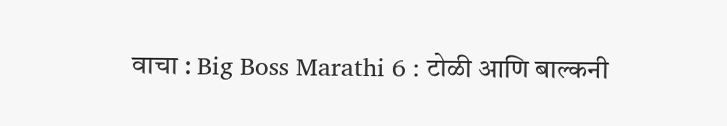वाचा : Big Boss Marathi 6 : टोळी आणि बाल्कनी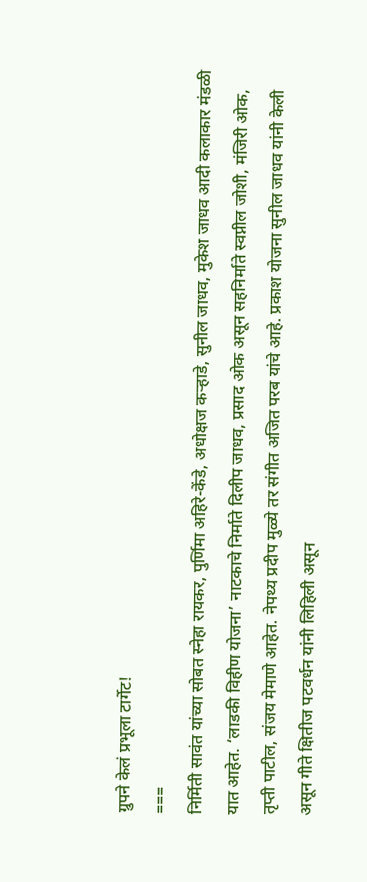ग्रुपने केलं प्रभूला टार्गेट!
===
निर्मिती सावंत यांच्या सोबत स्नेहा रायकर, पुर्णिमा अहिरे-केंडे, अधोक्षज कऱ्हाडे, सुनील जाधव, मुकेश जाधव आदी कलाकार मंडळी यात आहेत. ‘लाडकी विहीण योजना’ नाटकाचे निर्माते दिलीप जाधव, प्रसाद ओक असून सहनिर्माते स्वप्नील जोशी, मंजिरी ओक, तृप्ती पाटील, संजय मेमाणे आहेत. नेपथ्य प्रदीप मुळ्ये तर संगीत अजित परब यांचे आहे. प्रकाश योजना सुनील जाधव यांनी केली असून गीते क्षितीज पटवर्धन यांनी लिहिली असून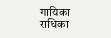गायिका राधिका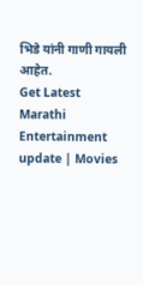भिडे यांनी गाणी गायली आहेत.
Get Latest Marathi Entertainment update | Movies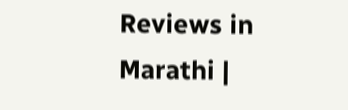Reviews in Marathi |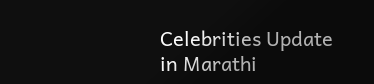Celebrities Update in Marathi